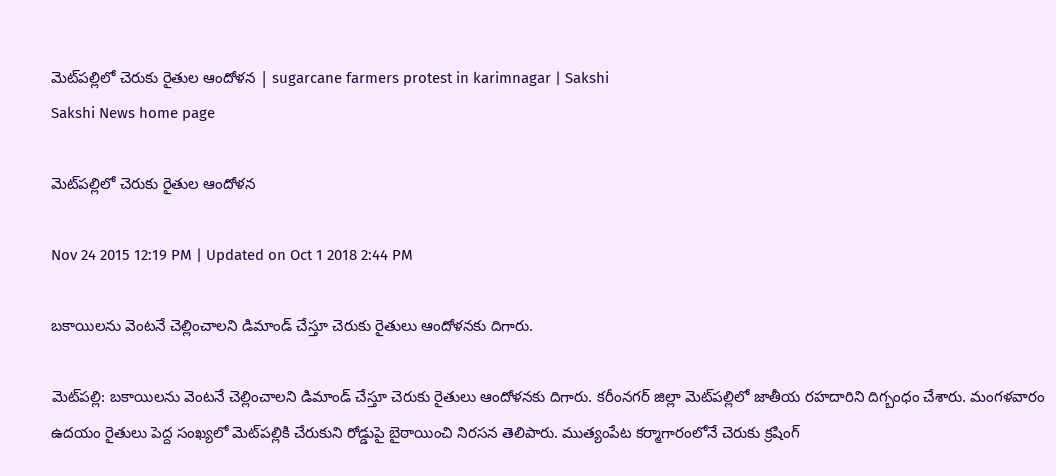మెట్‌పల్లిలో చెరుకు రైతుల ఆందోళన | sugarcane farmers protest in karimnagar | Sakshi
Sakshi News home page

మెట్‌పల్లిలో చెరుకు రైతుల ఆందోళన

Nov 24 2015 12:19 PM | Updated on Oct 1 2018 2:44 PM

బకాయిలను వెంటనే చెల్లించాలని డిమాండ్ చేస్తూ చెరుకు రైతులు ఆందోళనకు దిగారు.

మెట్‌పల్లి: బకాయిలను వెంటనే చెల్లించాలని డిమాండ్ చేస్తూ చెరుకు రైతులు ఆందోళనకు దిగారు. కరీంనగర్ జిల్లా మెట్‌పల్లిలో జాతీయ రహదారిని దిగ్బంధం చేశారు. మంగళవారం ఉదయం రైతులు పెద్ద సంఖ్యలో మెట్‌పల్లికి చేరుకుని రోడ్డుపై బైఠాయించి నిరసన తెలిపారు. ముత్యంపేట కర్మాగారంలోనే చెరుకు క్రషింగ్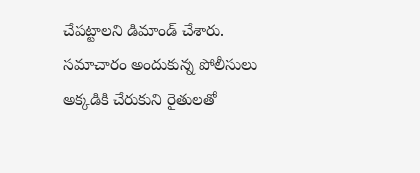చేపట్టాలని డిమాండ్ చేశారు. సమాచారం అందుకున్న పోలీసులు అక్కడికి చేరుకుని రైతులతో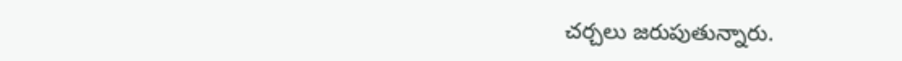చర్చలు జరుపుతున్నారు.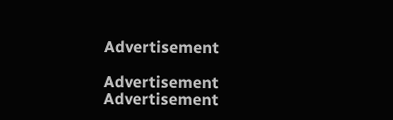Advertisement

Advertisement
Advertisement